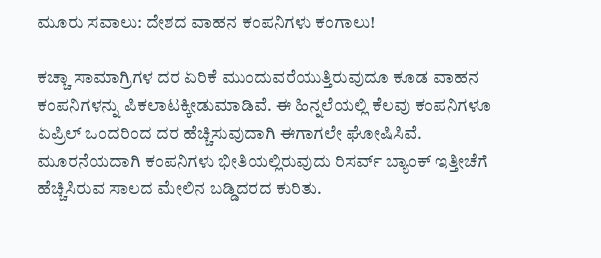ಮೂರು ಸವಾಲು: ದೇಶದ ವಾಹನ ಕಂಪನಿಗಳು ಕಂಗಾಲು!

ಕಚ್ಚಾ ಸಾಮಾಗ್ರಿಗಳ ದರ ಏರಿಕೆ ಮುಂದುವರೆಯುತ್ತಿರುವುದೂ ಕೂಡ ವಾಹನ ಕಂಪನಿಗಳನ್ನು ಪಿಕಲಾಟಕ್ಕೀಡುಮಾಡಿವೆ. ಈ ಹಿನ್ನಲೆಯಲ್ಲಿ ಕೆಲವು ಕಂಪನಿಗಳೂ ಏಪ್ರಿಲ್ ಒಂದರಿಂದ ದರ ಹೆಚ್ಚಿಸುವುದಾಗಿ ಈಗಾಗಲೇ ಘೋಷಿಸಿವೆ. ಮೂರನೆಯದಾಗಿ ಕಂಪನಿಗಳು ಭೀತಿಯಲ್ಲಿರುವುದು ರಿಸರ್ವ್ ಬ್ಯಾಂಕ್ ಇತ್ತೀಚೆಗೆ ಹೆಚ್ಚಿಸಿರುವ ಸಾಲದ ಮೇಲಿನ ಬಡ್ಡಿದರದ ಕುರಿತು.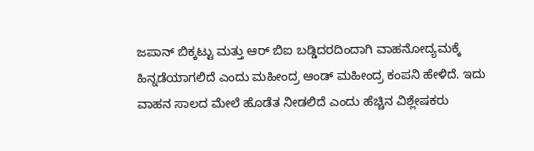ಜಪಾನ್ ಬಿಕ್ಕಟ್ಟು ಮತ್ತು ಆರ್ ಬಿಐ ಬಡ್ಡಿದರದಿಂದಾಗಿ ವಾಹನೋದ್ಯಮಕ್ಕೆ ಹಿನ್ನಡೆಯಾಗಲಿದೆ ಎಂದು ಮಹೀಂದ್ರ ಆಂಡ್ ಮಹೀಂದ್ರ ಕಂಪನಿ ಹೇಳಿದೆ. ಇದು ವಾಹನ ಸಾಲದ ಮೇಲೆ ಹೊಡೆತ ನೀಡಲಿದೆ ಎಂದು ಹೆಚ್ಚಿನ ವಿಶ್ಲೇಷಕರು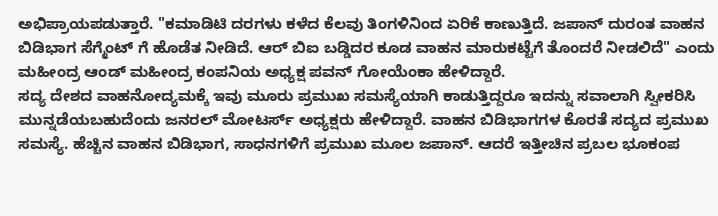ಅಭಿಪ್ರಾಯಪಡುತ್ತಾರೆ. "ಕಮಾಡಿಟಿ ದರಗಳು ಕಳೆದ ಕೆಲವು ತಿಂಗಳಿನಿಂದ ಏರಿಕೆ ಕಾಣುತ್ತಿದೆ. ಜಪಾನ್ ದುರಂತ ವಾಹನ ಬಿಡಿಭಾಗ ಸೆಗ್ಮೆಂಟ್ ಗೆ ಹೊಡೆತ ನೀಡಿದೆ. ಆರ್ ಬಿಐ ಬಡ್ಡಿದರ ಕೂಡ ವಾಹನ ಮಾರುಕಟ್ಟೆಗೆ ತೊಂದರೆ ನೀಡಲಿದೆ" ಎಂದು ಮಹೀಂದ್ರ ಆಂಡ್ ಮಹೀಂದ್ರ ಕಂಪನಿಯ ಅಧ್ಯಕ್ಷ ಪವನ್ ಗೋಯೆಂಕಾ ಹೇಳಿದ್ದಾರೆ.
ಸದ್ಯ ದೇಶದ ವಾಹನೋದ್ಯಮಕ್ಕೆ ಇವು ಮೂರು ಪ್ರಮುಖ ಸಮಸ್ಯೆಯಾಗಿ ಕಾಡುತ್ತಿದ್ದರೂ ಇದನ್ನು ಸವಾಲಾಗಿ ಸ್ವೀಕರಿಸಿ ಮುನ್ನಡೆಯಬಹುದೆಂದು ಜನರಲ್ ಮೋಟರ್ಸ್ ಅಧ್ಯಕ್ಷರು ಹೇಳಿದ್ದಾರೆ. ವಾಹನ ಬಿಡಿಭಾಗಗಳ ಕೊರತೆ ಸದ್ಯದ ಪ್ರಮುಖ ಸಮಸ್ಯೆ. ಹೆಚ್ಚಿನ ವಾಹನ ಬಿಡಿಭಾಗ, ಸಾಧನಗಳಿಗೆ ಪ್ರಮುಖ ಮೂಲ ಜಪಾನ್. ಆದರೆ ಇತ್ತೀಚಿನ ಪ್ರಬಲ ಭೂಕಂಪ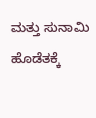ಮತ್ತು ಸುನಾಮಿ ಹೊಡೆತಕ್ಕೆ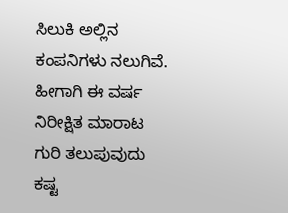ಸಿಲುಕಿ ಅಲ್ಲಿನ ಕಂಪನಿಗಳು ನಲುಗಿವೆ. ಹೀಗಾಗಿ ಈ ವರ್ಷ ನಿರೀಕ್ಷಿತ ಮಾರಾಟ ಗುರಿ ತಲುಪುವುದು ಕಷ್ಟ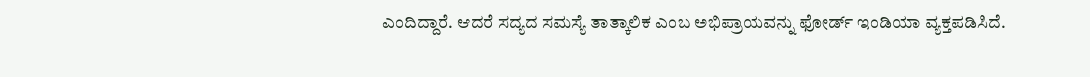ಎಂದಿದ್ದಾರೆ. ಆದರೆ ಸದ್ಯದ ಸಮಸ್ಯೆ ತಾತ್ಕಾಲಿಕ ಎಂಬ ಅಭಿಪ್ರಾಯವನ್ನು ಫೋರ್ಡ್ ಇಂಡಿಯಾ ವ್ಯಕ್ತಪಡಿಸಿದೆ.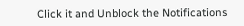Click it and Unblock the Notifications